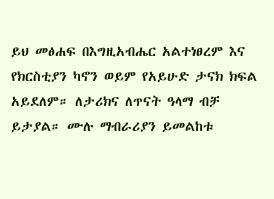ይህ መፅሐፍ በእግዚአብሔር አልተነፀረም እና የክርስቲያን ካኖን ወይም የአይሁድ ታናክ ክፍል አይደለም። ለታሪክና ለጥናት ዓላማ ብቻ ይታያል። ሙሉ ማብራሪያን ይመልከቱ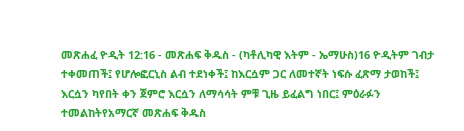መጽሐፈ ዮዲት 12:16 - መጽሐፍ ቅዱስ - (ካቶሊካዊ እትም - ኤማሁስ)16 ዮዲትም ገብታ ተቀመጠች፤ የሆሎፎርኒስ ልብ ተደነቀች፤ ከእርሷም ጋር ለመተኛት ነፍሱ ፈጽማ ታወከች፤ እርሷን ካየበት ቀን ጀምሮ እርሷን ለማሳሳት ምቹ ጊዜ ይፈልግ ነበር፤ ምዕራፉን ተመልከትየአማርኛ መጽሐፍ ቅዱስ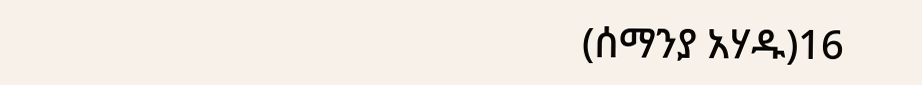(ሰማንያ አሃዱ)16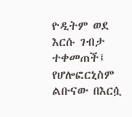ዮዲትም ወደ እርሱ ገብታ ተቀመጠች፤ የሆሎፎርኒስም ልቡናው በእርሷ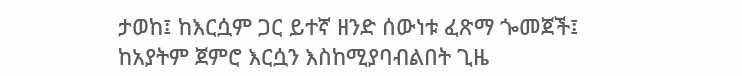ታወከ፤ ከእርሷም ጋር ይተኛ ዘንድ ሰውነቱ ፈጽማ ጐመጀች፤ ከአያትም ጀምሮ እርሷን እስከሚያባብልበት ጊዜ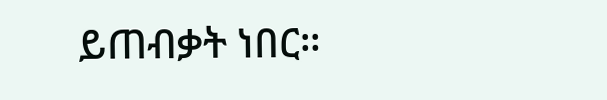ይጠብቃት ነበር።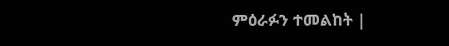ምዕራፉን ተመልከት |